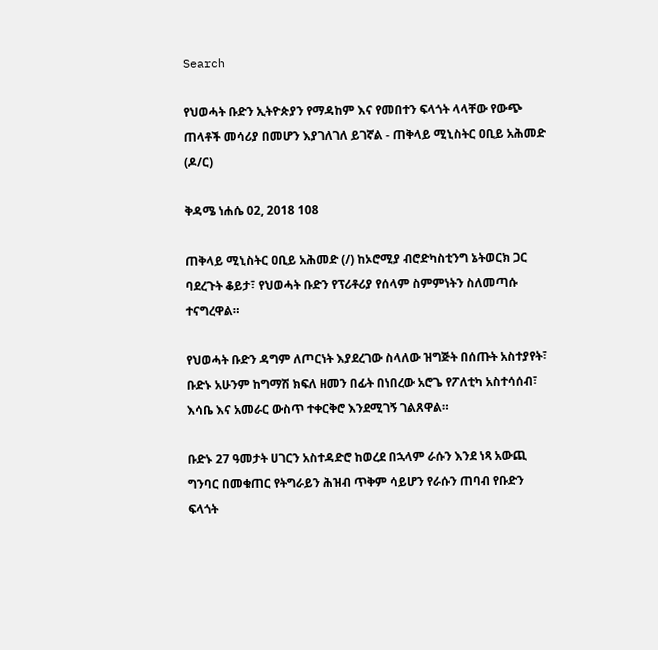Search

የህወሓት ቡድን ኢትዮጵያን የማዳከም እና የመበተን ፍላጎት ላላቸው የውጭ ጠላቶች መሳሪያ በመሆን እያገለገለ ይገኛል - ጠቅላይ ሚኒስትር ዐቢይ አሕመድ (ዶ/ር)

ቅዳሜ ነሐሴ 02, 2018 108

ጠቅላይ ሚኒስትር ዐቢይ አሕመድ (/) ከኦሮሚያ ብሮድካስቲንግ ኔትወርክ ጋር ባደረጉት ቆይታ፣ የህወሓት ቡድን የፕሪቶሪያ የሰላም ስምምነትን ስለመጣሱ ተናግረዋል።

የህወሓት ቡድን ዳግም ለጦርነት እያደረገው ስላለው ዝግጅት በሰጡት አስተያየት፣ ቡድኑ አሁንም ከግማሽ ክፍለ ዘመን በፊት በነበረው አሮጌ የፖለቲካ አስተሳሰብ፣ እሳቤ እና አመራር ውስጥ ተቀርቅሮ እንደሚገኝ ገልጸዋል።

ቡድኑ 27 ዓመታት ሀገርን አስተዳድሮ ከወረደ በኋላም ራሱን እንደ ነጻ አውጪ ግንባር በመቁጠር የትግራይን ሕዝብ ጥቅም ሳይሆን የራሱን ጠባብ የቡድን ፍላጎት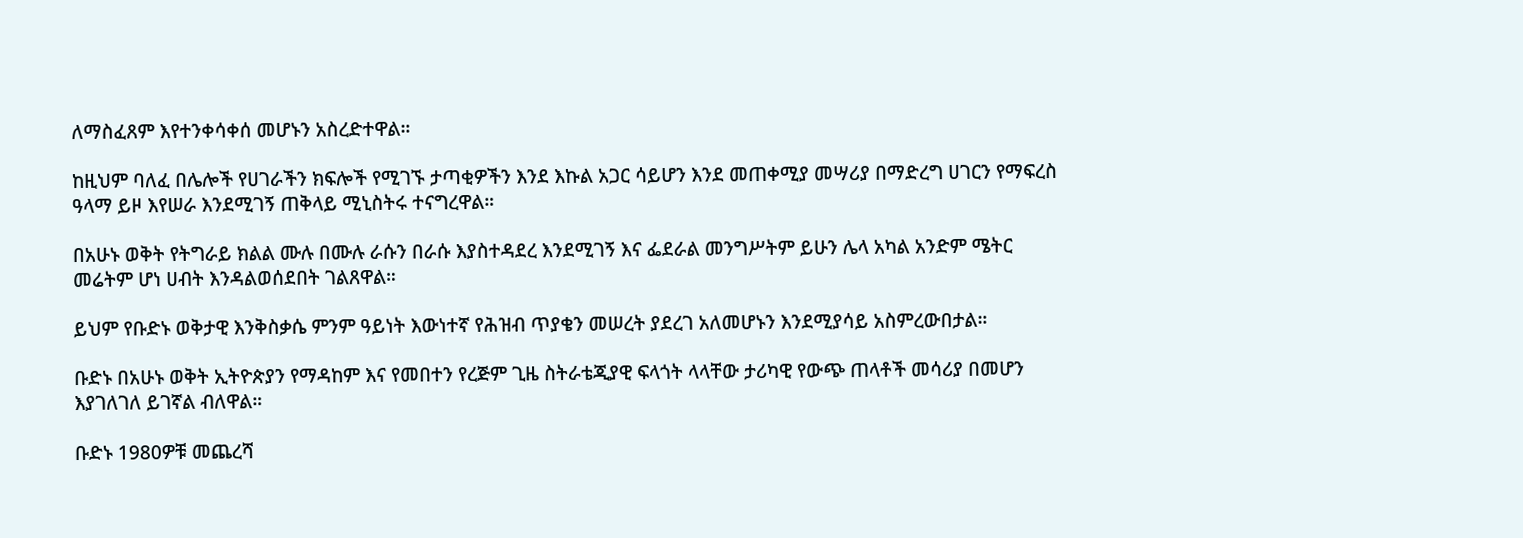ለማስፈጸም እየተንቀሳቀሰ መሆኑን አስረድተዋል።

ከዚህም ባለፈ በሌሎች የሀገራችን ክፍሎች የሚገኙ ታጣቂዎችን እንደ እኩል አጋር ሳይሆን እንደ መጠቀሚያ መሣሪያ በማድረግ ሀገርን የማፍረስ ዓላማ ይዞ እየሠራ እንደሚገኝ ጠቅላይ ሚኒስትሩ ተናግረዋል።

በአሁኑ ወቅት የትግራይ ክልል ሙሉ በሙሉ ራሱን በራሱ እያስተዳደረ እንደሚገኝ እና ፌደራል መንግሥትም ይሁን ሌላ አካል አንድም ሜትር መሬትም ሆነ ሀብት እንዳልወሰደበት ገልጸዋል።

ይህም የቡድኑ ወቅታዊ እንቅስቃሴ ምንም ዓይነት እውነተኛ የሕዝብ ጥያቄን መሠረት ያደረገ አለመሆኑን እንደሚያሳይ አስምረውበታል።

ቡድኑ በአሁኑ ወቅት ኢትዮጵያን የማዳከም እና የመበተን የረጅም ጊዜ ስትራቴጂያዊ ፍላጎት ላላቸው ታሪካዊ የውጭ ጠላቶች መሳሪያ በመሆን እያገለገለ ይገኛል ብለዋል።

ቡድኑ 1980ዎቹ መጨረሻ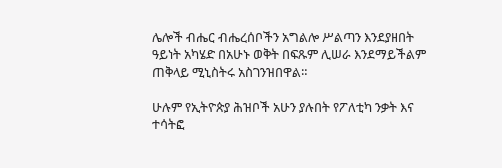ሌሎች ብሔር ብሔረሰቦችን አግልሎ ሥልጣን እንደያዘበት ዓይነት አካሄድ በአሁኑ ወቅት በፍጹም ሊሠራ እንደማይችልም ጠቅላይ ሚኒስትሩ አስገንዝበዋል።

ሁሉም የኢትዮጵያ ሕዝቦች አሁን ያሉበት የፖለቲካ ንቃት እና ተሳትፎ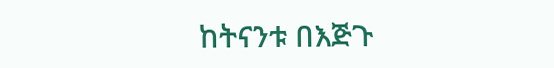ከትናንቱ በእጅጉ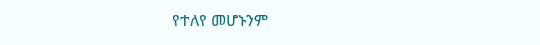የተለየ መሆኑንም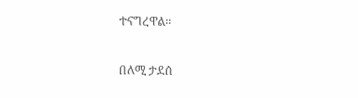ተናግረዋል።

በለሚ ታደሰ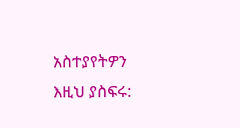አስተያየትዎን እዚህ ያስፍሩ: